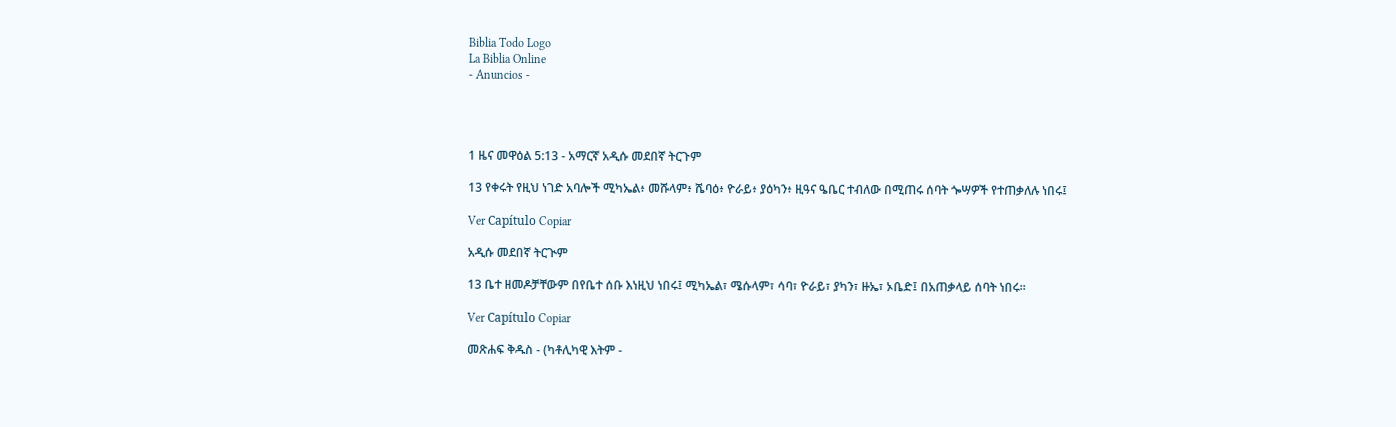Biblia Todo Logo
La Biblia Online
- Anuncios -




1 ዜና መዋዕል 5:13 - አማርኛ አዲሱ መደበኛ ትርጉም

13 የቀሩት የዚህ ነገድ አባሎች ሚካኤል፥ መሹላም፥ ሼባዕ፥ ዮራይ፥ ያዕካን፥ ዚዓና ዔቤር ተብለው በሚጠሩ ሰባት ጐሣዎች የተጠቃለሉ ነበሩ፤

Ver Capítulo Copiar

አዲሱ መደበኛ ትርጒም

13 ቤተ ዘመዶቻቸውም በየቤተ ሰቡ እነዚህ ነበሩ፤ ሚካኤል፣ ሜሱላም፣ ሳባ፣ ዮራይ፣ ያካን፣ ዙኤ፣ ኦቤድ፤ በአጠቃላይ ሰባት ነበሩ።

Ver Capítulo Copiar

መጽሐፍ ቅዱስ - (ካቶሊካዊ እትም -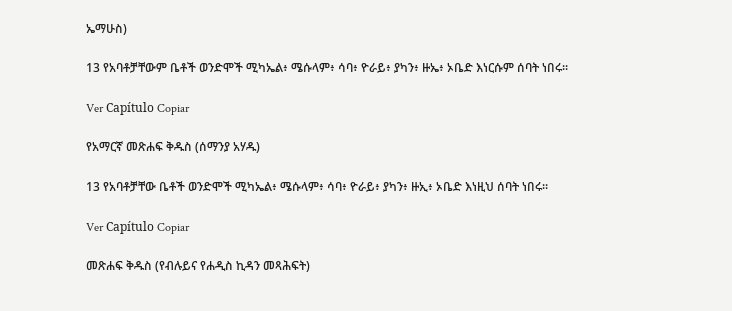ኤማሁስ)

13 የአባቶቻቸውም ቤቶች ወንድሞች ሚካኤል፥ ሜሱላም፥ ሳባ፥ ዮራይ፥ ያካን፥ ዙኤ፥ ኦቤድ እነርሱም ሰባት ነበሩ።

Ver Capítulo Copiar

የአማርኛ መጽሐፍ ቅዱስ (ሰማንያ አሃዱ)

13 የአባቶቻቸው ቤቶች ወንድሞች ሚካኤል፥ ሜሱላም፥ ሳባ፥ ዮራይ፥ ያካን፥ ዙኢ፥ ኦቤድ እነዚህ ሰባት ነበሩ።

Ver Capítulo Copiar

መጽሐፍ ቅዱስ (የብሉይና የሐዲስ ኪዳን መጻሕፍት)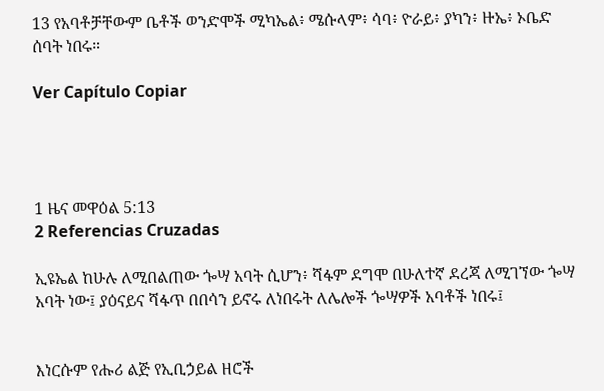13 የአባቶቻቸውም ቤቶች ወንድሞች ሚካኤል፥ ሜሱላም፥ ሳባ፥ ዮራይ፥ ያካን፥ ዙኤ፥ ኦቤድ ሰባት ነበሩ።

Ver Capítulo Copiar




1 ዜና መዋዕል 5:13
2 Referencias Cruzadas

ኢዩኤል ከሁሉ ለሚበልጠው ጐሣ አባት ሲሆን፥ ሻፋም ደግሞ በሁለተኛ ደረጃ ለሚገኘው ጐሣ አባት ነው፤ ያዕናይና ሻፋጥ በበሳን ይኖሩ ለነበሩት ለሌሎች ጐሣዎች አባቶች ነበሩ፤


እነርሱም የሑሪ ልጅ የኢቢኃይል ዘሮች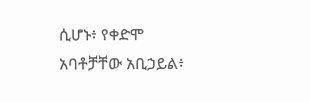ሲሆኑ፥ የቀድሞ አባቶቻቸው አቢኃይል፥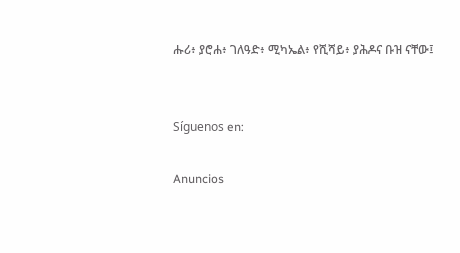ሑሪ፥ ያሮሐ፥ ገለዓድ፥ ሚካኤል፥ የሺሻይ፥ ያሕዶና ቡዝ ናቸው፤


Síguenos en:

Anuncios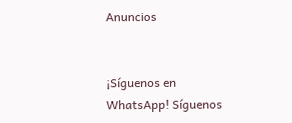Anuncios


¡Síguenos en WhatsApp! Síguenos